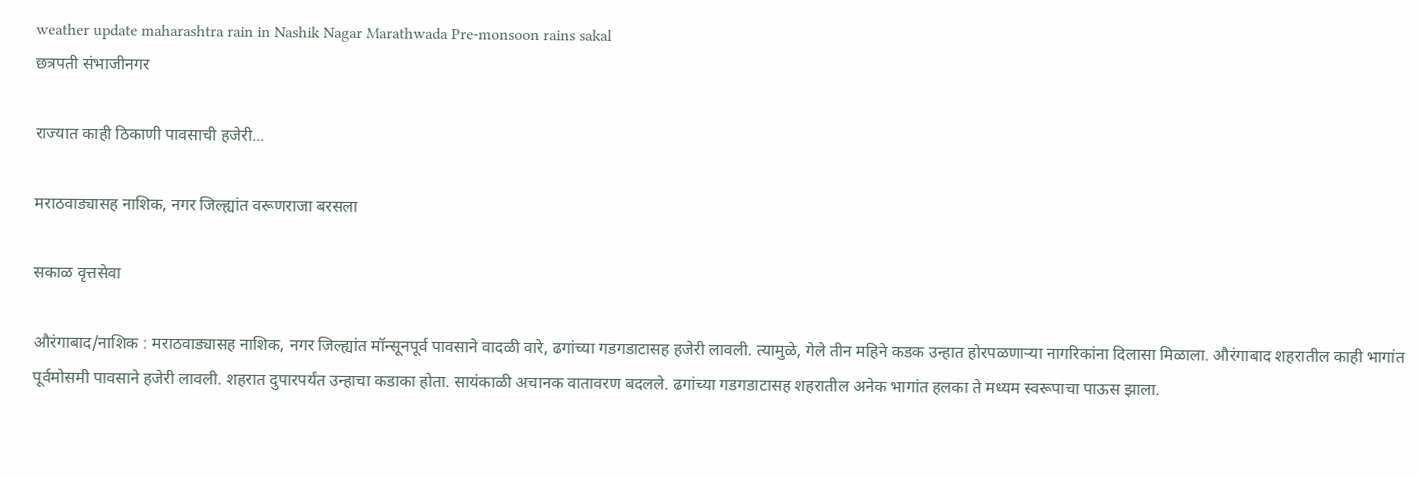weather update maharashtra rain in Nashik Nagar Marathwada Pre-monsoon rains sakal
छत्रपती संभाजीनगर

राज्यात काही ठिकाणी पावसाची हजेरी...

मराठवाड्यासह नाशिक, नगर जिल्ह्यांत वरूणराजा बरसला

सकाळ वृत्तसेवा

औरंगाबाद/नाशिक : मराठवाड्यासह नाशिक, नगर जिल्ह्यांत मॉन्सूनपूर्व पावसाने वादळी वारे, ढगांच्या गडगडाटासह हजेरी लावली. त्यामुळे, गेले तीन महिने कडक उन्हात होरपळणाऱ्या नागरिकांना दिलासा मिळाला. औरंगाबाद शहरातील काही भागांत पूर्वमोसमी पावसाने हजेरी लावली. शहरात दुपारपर्यंत उन्हाचा कडाका होता. सायंकाळी अचानक वातावरण बदलले. ढगांच्या गडगडाटासह शहरातील अनेक भागांत हलका ते मध्यम स्वरूपाचा पाऊस झाला.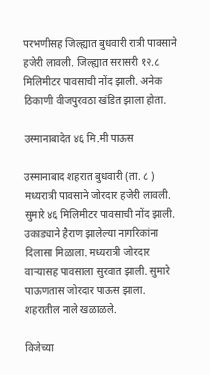परभणीसह जिल्ह्यात बुधवारी रात्री पावसाने हजेरी लावली. जिल्ह्यात सरासरी १२.८ मिलिमीटर पावसाची नोंद झाली. अनेक ठिकाणी वीजपुरवठा खंडित झाला होता.

उस्मानाबादेत ४६ मि.मी पाऊस

उस्मानाबाद शहरात बुधवारी (ता. ८ ) मध्यरात्री पावसाने जोरदार हजेरी लावली. सुमारे ४६ मिलिमीटर पावसाची नोंद झाली. उकाड्याने हैराण झालेल्या नागरिकांना दिलासा मिळाला. मध्यरात्री जोरदार वाऱ्यासह पावसाला सुरवात झाली. सुमारे पाऊणतास जोरदार पाऊस झाला. शहरातील नाले खळाळले.

विजेच्या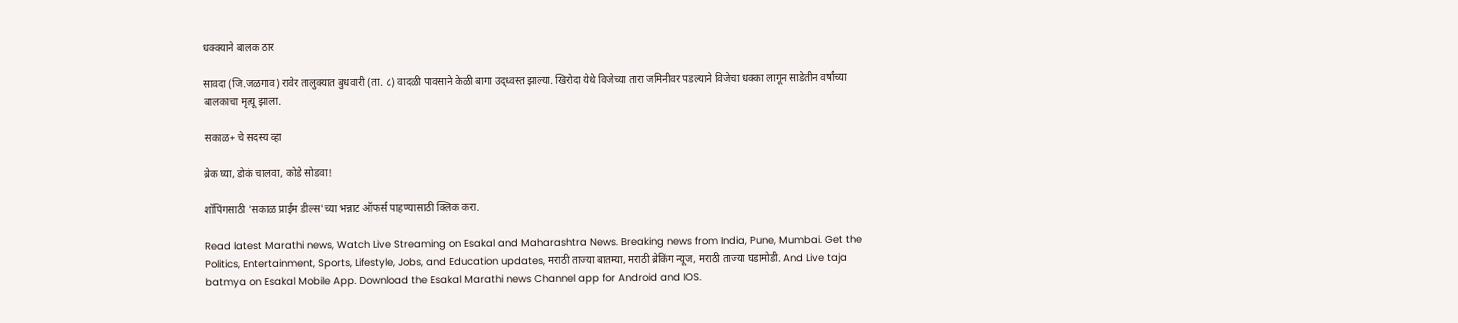धक्क्याने बालक ठार

सावदा (जि.जळगाव) रावेर तालुक्यात बुधवारी (ता. ८) वादळी पावसाने केळी बागा उद्ध्वस्त झाल्या. खिरोदा येथे विजेच्या तारा जमिनीवर पडल्याने विजेचा धक्का लागून साडेतीन वर्षांच्या बालकाचा मृत्यू झाला.

सकाळ+ चे सदस्य व्हा

ब्रेक घ्या, डोकं चालवा, कोडे सोडवा!

शॉपिंगसाठी 'सकाळ प्राईम डील्स'च्या भन्नाट ऑफर्स पाहण्यासाठी क्लिक करा.

Read latest Marathi news, Watch Live Streaming on Esakal and Maharashtra News. Breaking news from India, Pune, Mumbai. Get the Politics, Entertainment, Sports, Lifestyle, Jobs, and Education updates, मराठी ताज्या बातम्या, मराठी ब्रेकिंग न्यूज, मराठी ताज्या घडामोडी. And Live taja batmya on Esakal Mobile App. Download the Esakal Marathi news Channel app for Android and IOS.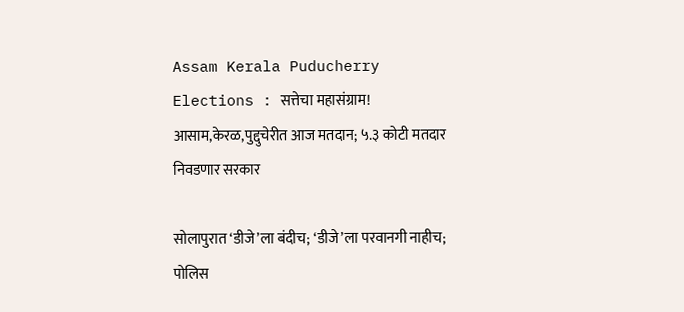Assam Kerala Puducherry Elections : सत्तेचा महासंग्राम! आसाम,केरळ,पुद्दुचेरीत आज मतदान; ५.३ कोटी मतदार निवडणार सरकार

सोलापुरात ‘डीजे’ला बंदीच; ‘डीजे’ला परवानगी नाहीच; पोलिस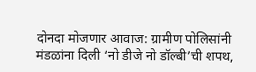दोनदा मोजणार आवाज: ग्रामीण पोलिसांनी मंडळांना दिली ‘नो डीजे नो डॉल्बी’ची शपथ,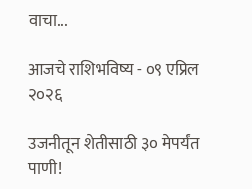वाचा...

आजचे राशिभविष्य - ०९ एप्रिल २०२६

उजनीतून शेतीसाठी ३० मेपर्यंत पाणी!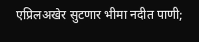एप्रिलअखेर सुटणार भीमा नदीत पाणी;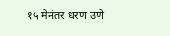१५ मेनंतर धरण उणे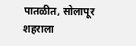पातळीत, सोलापूर शहराला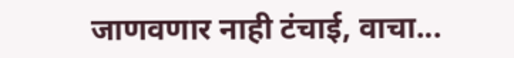जाणवणार नाही टंचाई, वाचा...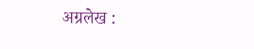अग्रलेख :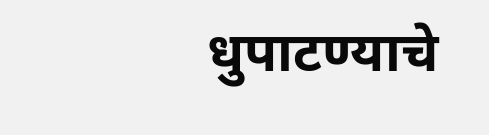धुपाटण्याचे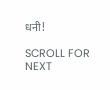धनी!

SCROLL FOR NEXT